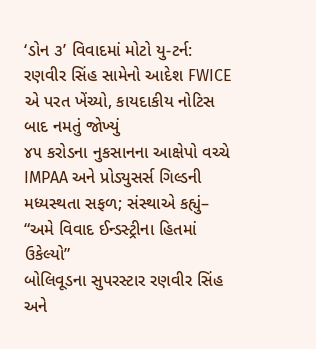‘ડોન ૩’ વિવાદમાં મોટો યુ-ટર્ન: રણવીર સિંહ સામેનો આદેશ FWICE એ પરત ખેંચ્યો, કાયદાકીય નોટિસ બાદ નમતું જોખ્યું
૪૫ કરોડના નુકસાનના આક્ષેપો વચ્ચે IMPAA અને પ્રોડ્યુસર્સ ગિલ્ડની મધ્યસ્થતા સફળ; સંસ્થાએ કહ્યું– “અમે વિવાદ ઈન્ડસ્ટ્રીના હિતમાં ઉકેલ્યો”
બોલિવૂડના સુપરસ્ટાર રણવીર સિંહ અને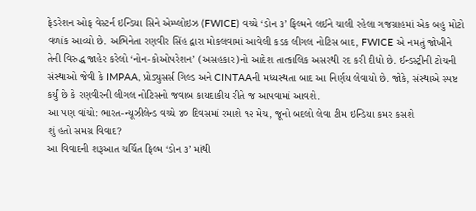ફેડરેશન ઓફ વેસ્ટર્ન ઇન્ડિયા સિને એમ્પ્લોઇઝ (FWICE) વચ્ચે ‘ડોન ૩’ ફિલ્મને લઈને ચાલી રહેલા ગજગ્રાહમાં એક બહુ મોટો વળાંક આવ્યો છે. અભિનેતા રણવીર સિંહ દ્વારા મોકલવામાં આવેલી કડક લીગલ નોટિસ બાદ, FWICE એ નમતું જોખીને તેની વિરુદ્ધ જાહેર કરેલો ‘નોન-કોઓપરેશન’ (અસહકાર)નો આદેશ તાત્કાલિક અસરથી રદ કરી દીધો છે. ઈન્ડસ્ટ્રીની ટોચની સંસ્થાઓ જેવી કે IMPAA, પ્રોડ્યુસર્સ ગિલ્ડ અને CINTAAની મધ્યસ્થતા બાદ આ નિર્ણય લેવાયો છે. જોકે, સંસ્થાએ સ્પષ્ટ કર્યું છે કે રણવીરની લીગલ નોટિસનો જવાબ કાયદાકીય રીતે જ આપવામાં આવશે.
આ પણ વાંચો: ભારત-ન્યૂઝીલેન્ડ વચ્ચે ૪૦ દિવસમાં રમાશે ૧૨ મેચ, જૂનો બદલો લેવા ટીમ ઇન્ડિયા કમર કસશે
શું હતો સમગ્ર વિવાદ?
આ વિવાદની શરૂઆત ચર્ચિત ફિલ્મ ‘ડોન ૩’ માંથી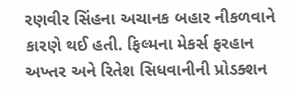રણવીર સિંહના અચાનક બહાર નીકળવાને કારણે થઈ હતી. ફિલ્મના મેકર્સ ફરહાન અખ્તર અને રિતેશ સિધવાનીની પ્રોડક્શન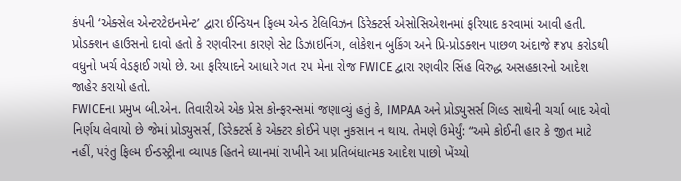કંપની ‘એક્સેલ એન્ટરટેઇનમેન્ટ’ દ્વારા ઈન્ડિયન ફિલ્મ એન્ડ ટેલિવિઝન ડિરેક્ટર્સ એસોસિએશનમાં ફરિયાદ કરવામાં આવી હતી. પ્રોડક્શન હાઉસનો દાવો હતો કે રણવીરના કારણે સેટ ડિઝાઇનિંગ, લોકેશન બુકિંગ અને પ્રિ-પ્રોડક્શન પાછળ અંદાજે ₹૪૫ કરોડથી વધુનો ખર્ચ વેડફાઈ ગયો છે. આ ફરિયાદને આધારે ગત ૨૫ મેના રોજ FWICE દ્વારા રણવીર સિંહ વિરુદ્ધ અસહકારનો આદેશ જાહેર કરાયો હતો.
FWICEના પ્રમુખ બી.એન. તિવારીએ એક પ્રેસ કોન્ફરન્સમાં જણાવ્યું હતું કે, IMPAA અને પ્રોડ્યુસર્સ ગિલ્ડ સાથેની ચર્ચા બાદ એવો નિર્ણય લેવાયો છે જેમાં પ્રોડ્યુસર્સ, ડિરેક્ટર્સ કે એક્ટર કોઈને પણ નુકસાન ન થાય. તેમણે ઉમેર્યું: “અમે કોઈની હાર કે જીત માટે નહીં, પરંતુ ફિલ્મ ઈન્ડસ્ટ્રીના વ્યાપક હિતને ધ્યાનમાં રાખીને આ પ્રતિબંધાત્મક આદેશ પાછો ખેંચ્યો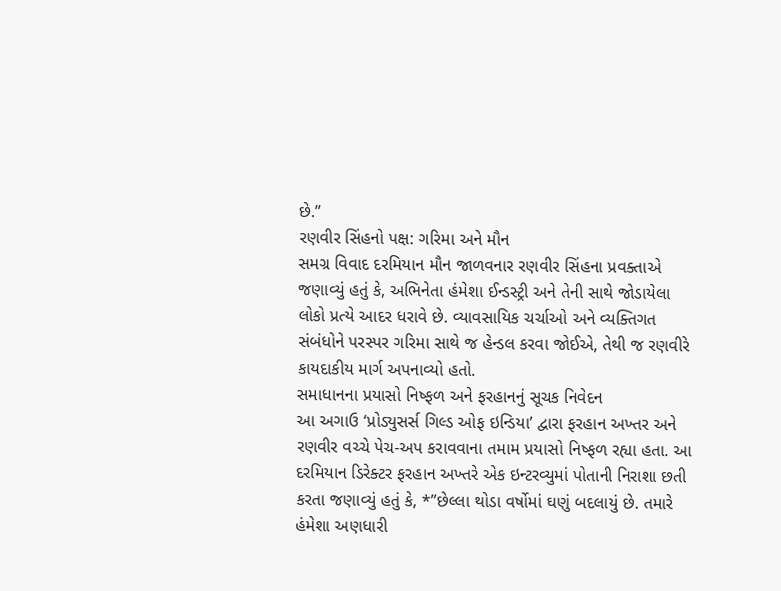છે.”
રણવીર સિંહનો પક્ષ: ગરિમા અને મૌન
સમગ્ર વિવાદ દરમિયાન મૌન જાળવનાર રણવીર સિંહના પ્રવક્તાએ જણાવ્યું હતું કે, અભિનેતા હંમેશા ઈન્ડસ્ટ્રી અને તેની સાથે જોડાયેલા લોકો પ્રત્યે આદર ધરાવે છે. વ્યાવસાયિક ચર્ચાઓ અને વ્યક્તિગત સંબંધોને પરસ્પર ગરિમા સાથે જ હેન્ડલ કરવા જોઈએ, તેથી જ રણવીરે કાયદાકીય માર્ગ અપનાવ્યો હતો.
સમાધાનના પ્રયાસો નિષ્ફળ અને ફરહાનનું સૂચક નિવેદન
આ અગાઉ ‘પ્રોડ્યુસર્સ ગિલ્ડ ઓફ ઇન્ડિયા’ દ્વારા ફરહાન અખ્તર અને રણવીર વચ્ચે પેચ-અપ કરાવવાના તમામ પ્રયાસો નિષ્ફળ રહ્યા હતા. આ દરમિયાન ડિરેક્ટર ફરહાન અખ્તરે એક ઇન્ટરવ્યુમાં પોતાની નિરાશા છતી કરતા જણાવ્યું હતું કે, *”છેલ્લા થોડા વર્ષોમાં ઘણું બદલાયું છે. તમારે હંમેશા અણધારી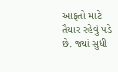આફતો માટે તૈયાર રહેવું પડે છે. જ્યાં સુધી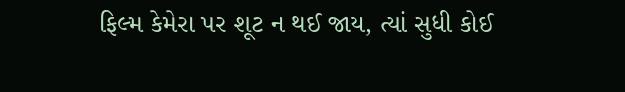ફિલ્મ કેમેરા પર શૂટ ન થઈ જાય, ત્યાં સુધી કોઈ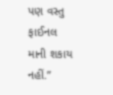પણ વસ્તુ ફાઈનલ માની શકાય નહીં.”